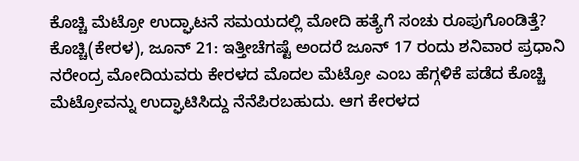ಕೊಚ್ಚಿ ಮೆಟ್ರೋ ಉದ್ಘಾಟನೆ ಸಮಯದಲ್ಲಿ ಮೋದಿ ಹತ್ಯೆಗೆ ಸಂಚು ರೂಪುಗೊಂಡಿತ್ತೆ?
ಕೊಚ್ಚಿ(ಕೇರಳ), ಜೂನ್ 21: ಇತ್ತೀಚೆಗಷ್ಟೆ ಅಂದರೆ ಜೂನ್ 17 ರಂದು ಶನಿವಾರ ಪ್ರಧಾನಿ ನರೇಂದ್ರ ಮೋದಿಯವರು ಕೇರಳದ ಮೊದಲ ಮೆಟ್ರೋ ಎಂಬ ಹೆಗ್ಗಳಿಕೆ ಪಡೆದ ಕೊಚ್ಚಿ ಮೆಟ್ರೋವನ್ನು ಉದ್ಘಾಟಿಸಿದ್ದು ನೆನೆಪಿರಬಹುದು. ಆಗ ಕೇರಳದ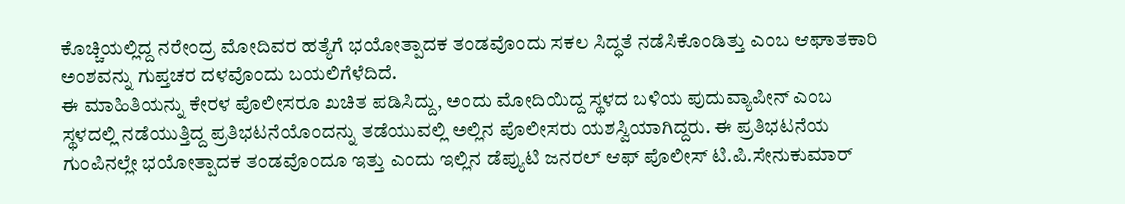ಕೊಚ್ಚಿಯಲ್ಲಿದ್ದ ನರೇಂದ್ರ ಮೋದಿವರ ಹತ್ಯೆಗೆ ಭಯೋತ್ಪಾದಕ ತಂಡವೊಂದು ಸಕಲ ಸಿದ್ಧತೆ ನಡೆಸಿಕೊಂಡಿತ್ತು ಎಂಬ ಆಘಾತಕಾರಿ ಅಂಶವನ್ನು ಗುಪ್ತಚರ ದಳವೊಂದು ಬಯಲಿಗೆಳೆದಿದೆ.
ಈ ಮಾಹಿತಿಯನ್ನು ಕೇರಳ ಪೊಲೀಸರೂ ಖಚಿತ ಪಡಿಸಿದ್ದು, ಅಂದು ಮೋದಿಯಿದ್ದ ಸ್ಥಳದ ಬಳಿಯ ಪುದುವ್ಯಾಪೀನ್ ಎಂಬ ಸ್ಥಳದಲ್ಲಿ ನಡೆಯುತ್ತಿದ್ದ ಪ್ರತಿಭಟನೆಯೊಂದನ್ನು ತಡೆಯುವಲ್ಲಿ ಅಲ್ಲಿನ ಪೊಲೀಸರು ಯಶಸ್ವಿಯಾಗಿದ್ದರು. ಈ ಪ್ರತಿಭಟನೆಯ ಗುಂಪಿನಲ್ಲೇ ಭಯೋತ್ಪಾದಕ ತಂಡವೊಂದೂ ಇತ್ತು ಎಂದು ಇಲ್ಲಿನ ಡೆಪ್ಯುಟಿ ಜನರಲ್ ಆಫ್ ಪೊಲೀಸ್ ಟಿ.ಪಿ.ಸೇನುಕುಮಾರ್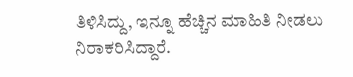ತಿಳಿಸಿದ್ದು, ಇನ್ನೂ ಹೆಚ್ಚಿನ ಮಾಹಿತಿ ನೀಡಲು ನಿರಾಕರಿಸಿದ್ದಾರೆ.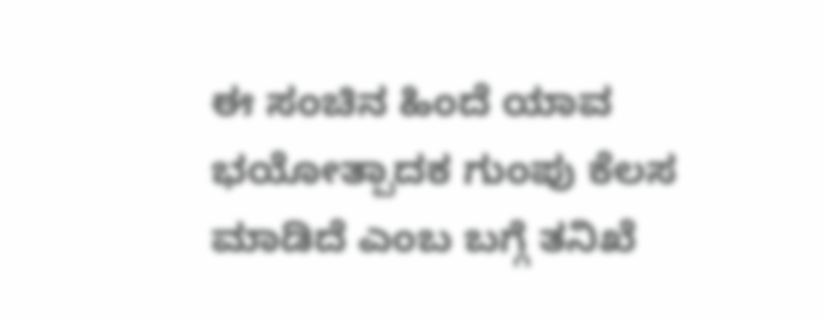ಈ ಸಂಚಿನ ಹಿಂದೆ ಯಾವ ಭಯೋತ್ಪಾದಕ ಗುಂಪು ಕೆಲಸ ಮಾಡಿದೆ ಎಂಬ ಬಗ್ಗೆ ತನಿಖೆ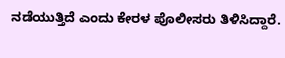ನಡೆಯುತ್ತಿದೆ ಎಂದು ಕೇರಳ ಪೊಲೀಸರು ತಿಳಿಸಿದ್ದಾರೆ.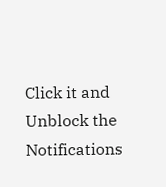Click it and Unblock the Notifications